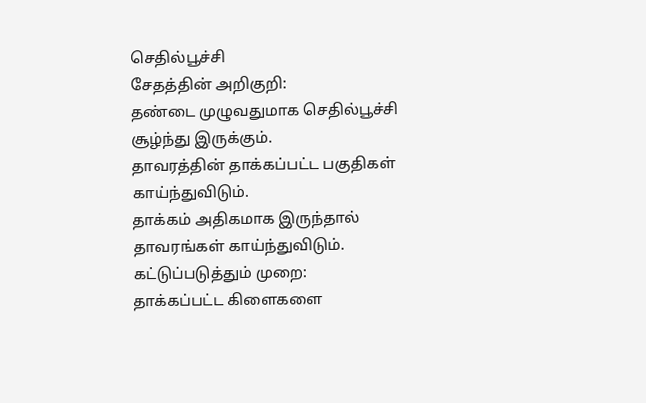செதில்பூச்சி
சேதத்தின் அறிகுறி:
தண்டை முழுவதுமாக செதில்பூச்சி சூழ்ந்து இருக்கும்.
தாவரத்தின் தாக்கப்பட்ட பகுதிகள் காய்ந்துவிடும்.
தாக்கம் அதிகமாக இருந்தால் தாவரங்கள் காய்ந்துவிடும்.
கட்டுப்படுத்தும் முறை:
தாக்கப்பட்ட கிளைகளை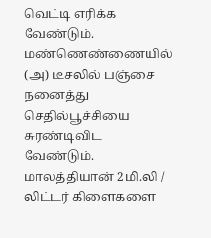வெட்டி எரிக்க வேண்டும்.
மண்ணெண்ணையில் (அ) டீசலில் பஞ்சை நனைத்து செதில்பூச்சியை சுரண்டிவிட வேண்டும்.
மாலத்தியான் 2மி.லி / லிட்டர் கிளைகளை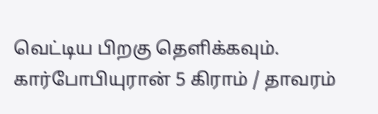வெட்டிய பிறகு தெளிக்கவும்.
கார்போபியுரான் 5 கிராம் / தாவரம்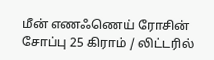மீன் எணஃணெய் ரோசின் சோப்பு 25 கிராம் / லிட்டரில்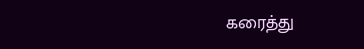கரைத்து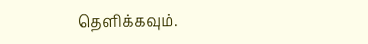தெளிக்கவும்.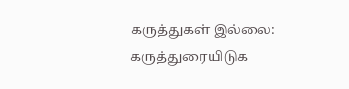கருத்துகள் இல்லை:
கருத்துரையிடுக